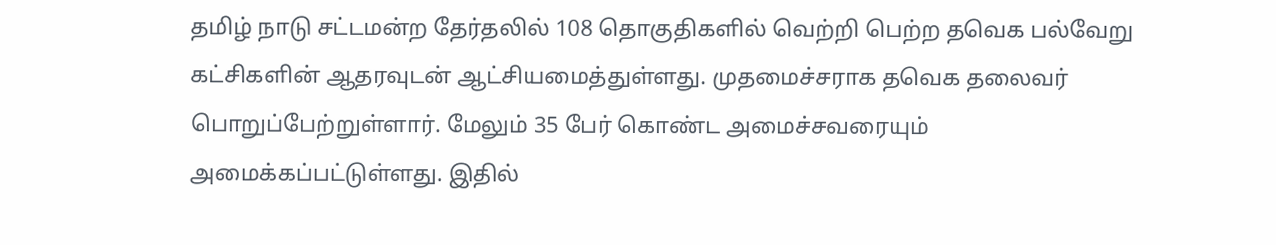தமிழ் நாடு சட்டமன்ற தேர்தலில் 108 தொகுதிகளில் வெற்றி பெற்ற தவெக பல்வேறு கட்சிகளின் ஆதரவுடன் ஆட்சியமைத்துள்ளது. முதமைச்சராக தவெக தலைவர் பொறுப்பேற்றுள்ளார். மேலும் 35 பேர் கொண்ட அமைச்சவரையும் அமைக்கப்பட்டுள்ளது. இதில்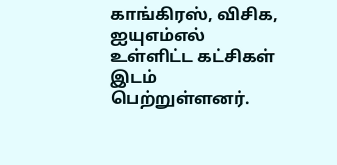காங்கிரஸ், விசிக, ஐயுஎம்எல் உள்ளிட்ட கட்சிகள் இடம் பெற்றுள்ளனர்.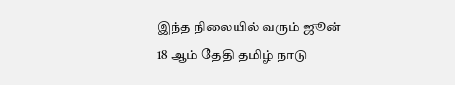இந்த நிலையில் வரும் ஜூன் 18 ஆம் தேதி தமிழ் நாடு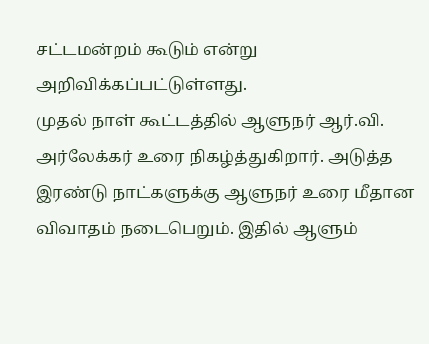சட்டமன்றம் கூடும் என்று அறிவிக்கப்பட்டுள்ளது.
முதல் நாள் கூட்டத்தில் ஆளுநர் ஆர்.வி. அர்லேக்கர் உரை நிகழ்த்துகிறார். அடுத்த இரண்டு நாட்களுக்கு ஆளுநர் உரை மீதான விவாதம் நடைபெறும். இதில் ஆளும்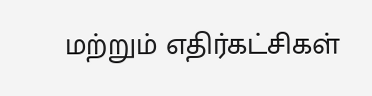மற்றும் எதிர்கட்சிகள்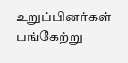உறுப்பினர்கள் பங்கேற்று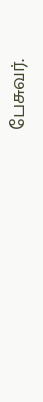பேசுவர்.